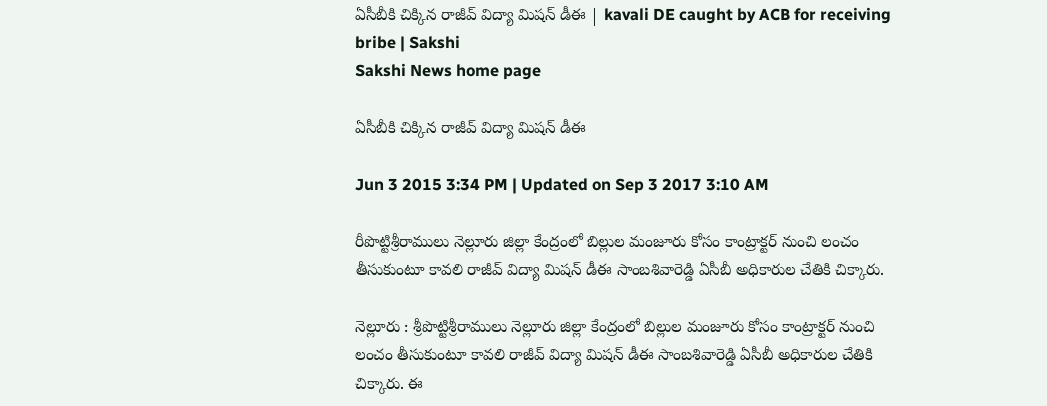ఏసీబీకి చిక్కిన రాజీవ్ విద్యా మిషన్ డీఈ | kavali DE caught by ACB for receiving bribe | Sakshi
Sakshi News home page

ఏసీబీకి చిక్కిన రాజీవ్ విద్యా మిషన్ డీఈ

Jun 3 2015 3:34 PM | Updated on Sep 3 2017 3:10 AM

రీపొట్టిశ్రీరాములు నెల్లూరు జిల్లా కేంద్రంలో బిల్లుల మంజూరు కోసం కాంట్రాక్టర్ నుంచి లంచం తీసుకుంటూ కావలి రాజీవ్ విద్యా మిషన్ డీఈ సాంబశివారెడ్డి ఏసీబీ అధికారుల చేతికి చిక్కారు.

నెల్లూరు : శ్రీపొట్టిశ్రీరాములు నెల్లూరు జిల్లా కేంద్రంలో బిల్లుల మంజూరు కోసం కాంట్రాక్టర్ నుంచి లంచం తీసుకుంటూ కావలి రాజీవ్ విద్యా మిషన్ డీఈ సాంబశివారెడ్డి ఏసీబీ అధికారుల చేతికి చిక్కారు. ఈ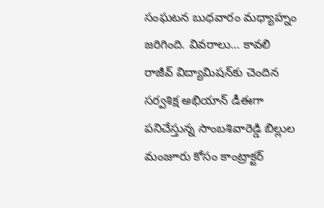సంఘటన బుధవారం మధ్యాహ్నం జరిగింది. వివరాలు... కావలి రాజీవ్ విద్యామిషన్‌కు చెందిన సర్వశిక్ష అభియాన్ డీఈగా పనిచేస్తున్న సాంబశివారెడ్డి బిల్లుల మంజూరు కోసం కాంట్రాక్టర్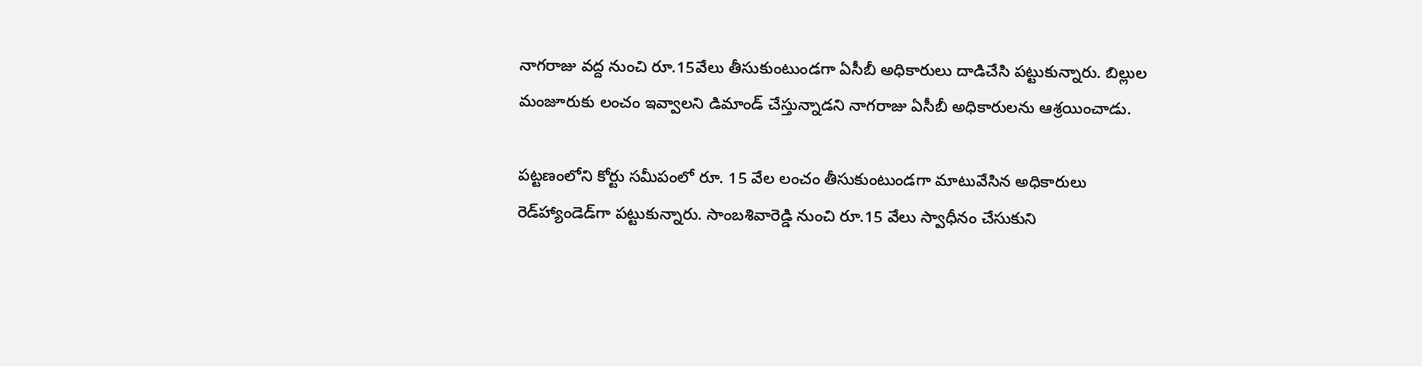నాగరాజు వద్ద నుంచి రూ.15వేలు తీసుకుంటుండగా ఏసీబీ అధికారులు దాడిచేసి పట్టుకున్నారు. బిల్లుల మంజూరుకు లంచం ఇవ్వాలని డిమాండ్ చేస్తున్నాడని నాగరాజు ఏసీబీ అధికారులను ఆశ్రయించాడు.

పట్టణంలోని కోర్టు సమీపంలో రూ. 15 వేల లంచం తీసుకుంటుండగా మాటువేసిన అధికారులు రెడ్‌హ్యాండెడ్‌గా పట్టుకున్నారు. సాంబశివారెడ్డి నుంచి రూ.15 వేలు స్వాధీనం చేసుకుని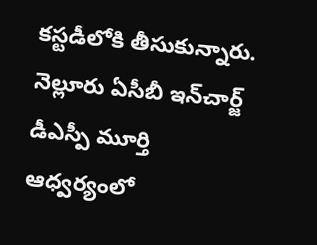కస్టడీలోకి తీసుకున్నారు. నెల్లూరు ఏసీబీ ఇన్‌చార్జ్ డీఎస్పీ మూర్తి ఆధ్వర్యంలో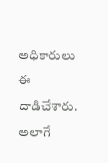అధికారులు ఈ దాడిచేశారు. అలాగే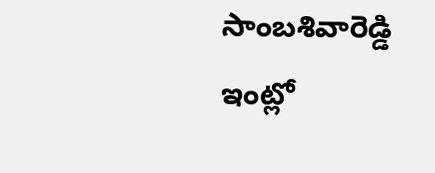సాంబశివారెడ్డి ఇంట్లో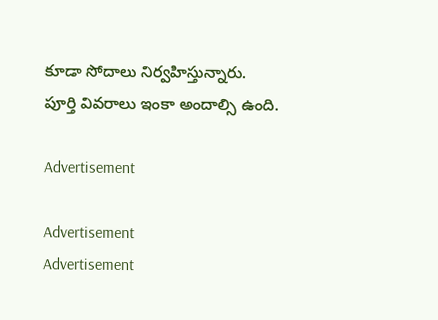కూడా సోదాలు నిర్వహిస్తున్నారు. పూర్తి వివరాలు ఇంకా అందాల్సి ఉంది.

Advertisement

Advertisement
Advertisement